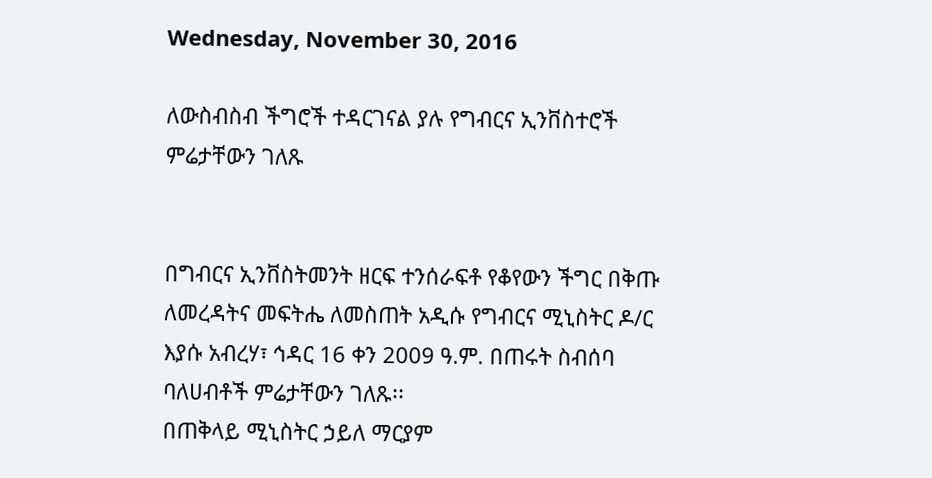Wednesday, November 30, 2016

ለውስብስብ ችግሮች ተዳርገናል ያሉ የግብርና ኢንቨስተሮች ምሬታቸውን ገለጹ


በግብርና ኢንቨስትመንት ዘርፍ ተንሰራፍቶ የቆየውን ችግር በቅጡ ለመረዳትና መፍትሔ ለመስጠት አዲሱ የግብርና ሚኒስትር ዶ/ር እያሱ አብረሃ፣ ኅዳር 16 ቀን 2009 ዓ.ም. በጠሩት ስብሰባ ባለሀብቶች ምሬታቸውን ገለጹ፡፡
በጠቅላይ ሚኒስትር ኃይለ ማርያም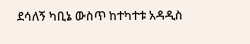ደሳለኝ ካቢኔ ውስጥ ከተካተቱ አዳዲስ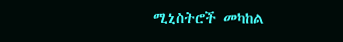ሚኒስትሮች መካከል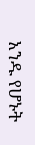አንዱ የሆኑት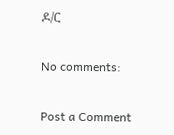ዶ/ር

No comments:

Post a Comment